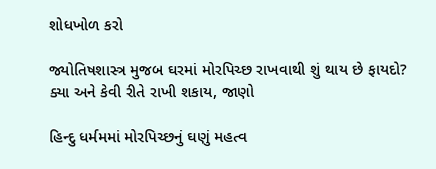શોધખોળ કરો

જ્યોતિષશાસ્ત્ર મુજબ ઘરમાં મોરપિચ્છ રાખવાથી શું થાય છે ફાયદો? ક્યા અને કેવી રીતે રાખી શકાય, જાણો

હિન્દુ ધર્મમમાં મોરપિચ્છનું ઘણું મહત્વ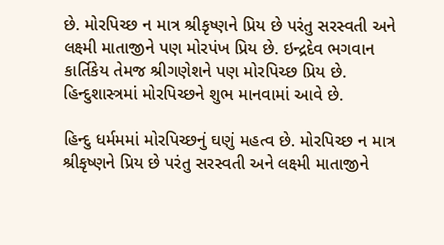છે. મોરપિચ્છ ન માત્ર શ્રીકૃષ્ણને પ્રિય છે પરંતુ સરસ્વતી અને લક્ષ્મી માતાજીને પણ મોરપંખ પ્રિય છે. ઇન્દ્રદેવ ભગવાન કાર્તિકેય તેમજ શ્રીગણેશને પણ મોરપિચ્છ પ્રિય છે. હિન્દુશાસ્ત્રમાં મોરપિચ્છને શુભ માનવામાં આવે છે.

હિન્દુ ધર્મમમાં મોરપિચ્છનું ઘણું મહત્વ છે. મોરપિચ્છ ન માત્ર શ્રીકૃષ્ણને પ્રિય છે પરંતુ સરસ્વતી અને લક્ષ્મી માતાજીને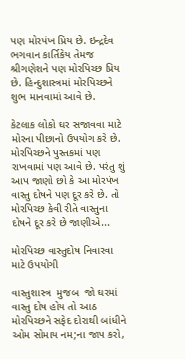પણ મોરપંખ પ્રિય છે. ઇન્દ્રદેવ ભગવાન કાર્તિકેય તેમજ શ્રીગણેશને પણ મોરપિચ્છ પ્રિય છે. હિન્દુશાસ્ત્રમાં મોરપિચ્છને શુભ માનવામાં આવે છે.

કેટલાક લોકો ઘર સજાવવા માટે મોરના પીછાનો ઉપયોગ કરે છે. મોરપિચ્છને પુસ્તકમાં પણ રાખવામાં પણ આવે છે. પરંતુ શું આપ જાણો છો કે આ મોરપંખ વાસ્તુ દોષને પણ દૂર કરે છે. તો મોરપિચ્છ કેવી રીતે વાસ્તુના દોષને દૂર કરે છે જાણીએ...

મોરપિચ્છ વાસ્તુદોષ નિવારવા માટે ઉપયોગી

વાસ્તુશાસ્ત્ર  મુજબ  જો ઘરમાં વાસ્તુ દોષ હોય તો આઠ મોરપિચ્છને સફેદ દોરાથી બાંધીને ઓમ સોમાય નમ;ના જાપ કરો,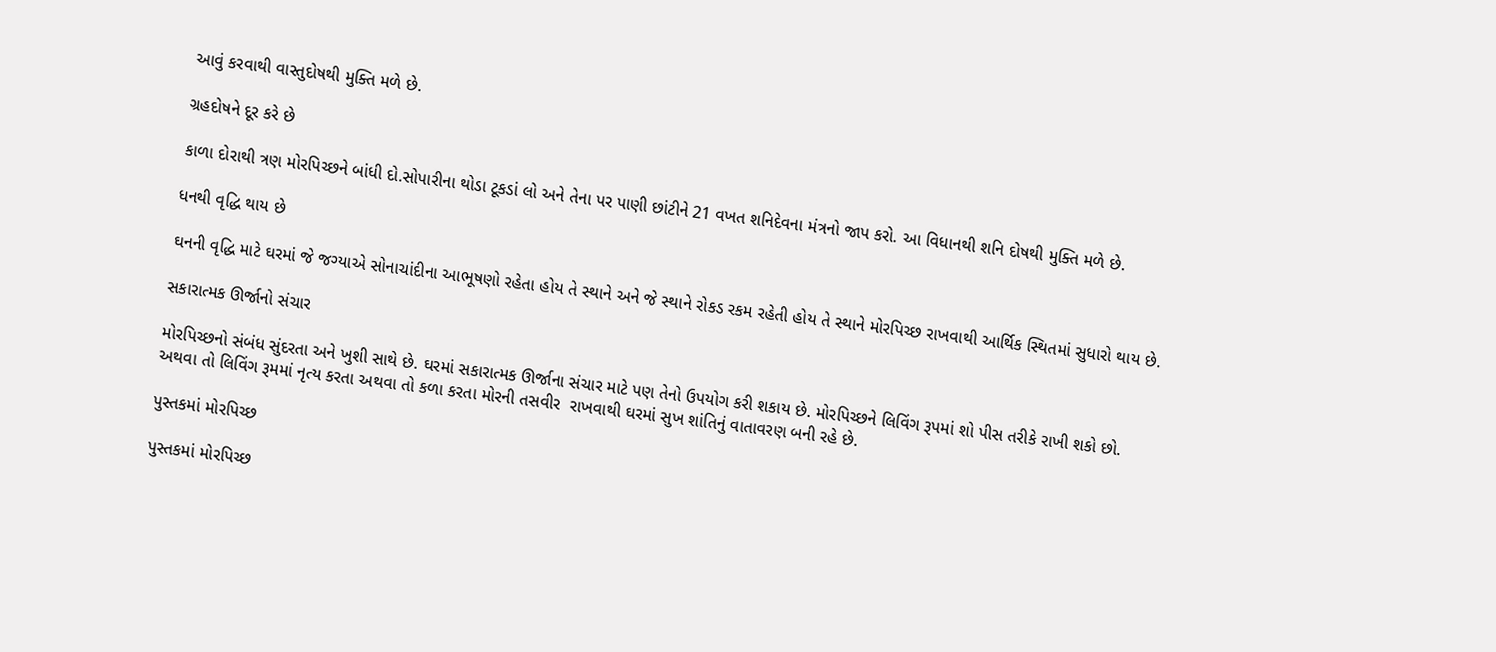આવું કરવાથી વાસ્તુદોષથી મુક્તિ મળે છે.

ગ્રહદોષને દૂર કરે છે

કાળા દોરાથી ત્રણ મોરપિચ્છને બાંધી દો.સોપારીના થોડા ટૂકડાં લો અને તેના પર પાણી છાંટીને 21 વખત શનિદેવના મંત્રનો જાપ કરો. આ વિધાનથી શનિ દોષથી મુક્તિ મળે છે.

ધનથી વૃદ્ધિ થાય છે

ઘનની વૃદ્ધિ માટે ઘરમાં જે જગ્યાએ સોનાચાંદીના આભૂષણો રહેતા હોય તે સ્થાને અને જે સ્થાને રોકડ રકમ રહેતી હોય તે સ્થાને મોરપિચ્છ રાખવાથી આર્થિક સ્થિતમાં સુધારો થાય છે.

સકારાત્મક ઊર્જાનો સંચાર

મોરપિચ્છનો સંબંધ સુંદરતા અને ખુશી સાથે છે. ઘરમાં સકારાત્મક ઊર્જાના સંચાર માટે પણ તેનો ઉપયોગ કરી શકાય છે. મોરપિચ્છને લિવિંગ રૂપમાં શો પીસ તરીકે રાખી શકો છો. અથવા તો લિવિંગ રૂમમાં નૃત્ય કરતા અથવા તો કળા કરતા મોરની તસવીર  રાખવાથી ઘરમાં સુખ શાંતિનું વાતાવરણ બની રહે છે.

પુસ્તકમાં મોરપિચ્છ

પુસ્તકમાં મોરપિચ્છ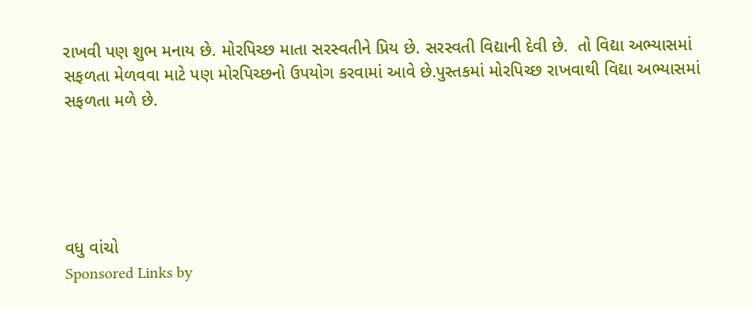રાખવી પણ શુભ મનાય છે. મોરપિચ્છ માતા સરસ્વતીને પ્રિય છે. સરસ્વતી વિદ્યાની દેવી છે.  તો વિદ્યા અભ્યાસમાં સફળતા મેળવવા માટે પણ મોરપિચ્છનો ઉપયોગ કરવામાં આવે છે.પુસ્તકમાં મોરપિચ્છ રાખવાથી વિદ્યા અભ્યાસમાં સફળતા મળે છે.





વધુ વાંચો
Sponsored Links by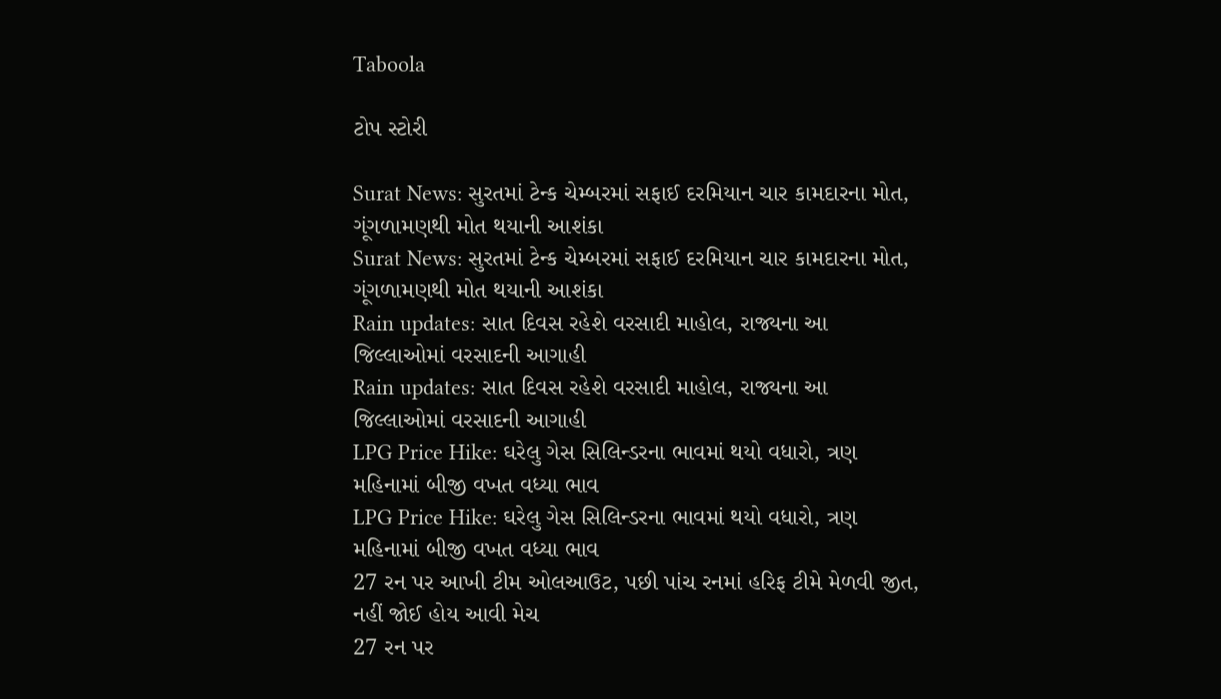Taboola

ટોપ સ્ટોરી

Surat News: સુરતમાં ટેન્ક ચેમ્બરમાં સફાઈ દરમિયાન ચાર કામદારના મોત, ગૂંગળામણથી મોત થયાની આશંકા
Surat News: સુરતમાં ટેન્ક ચેમ્બરમાં સફાઈ દરમિયાન ચાર કામદારના મોત, ગૂંગળામણથી મોત થયાની આશંકા
Rain updates: સાત દિવસ રહેશે વરસાદી માહોલ, રાજ્યના આ જિલ્લાઓમાં વરસાદની આગાહી
Rain updates: સાત દિવસ રહેશે વરસાદી માહોલ, રાજ્યના આ જિલ્લાઓમાં વરસાદની આગાહી
LPG Price Hike: ઘરેલુ ગેસ સિલિન્ડરના ભાવમાં થયો વધારો, ત્રણ મહિનામાં બીજી વખત વધ્યા ભાવ
LPG Price Hike: ઘરેલુ ગેસ સિલિન્ડરના ભાવમાં થયો વધારો, ત્રણ મહિનામાં બીજી વખત વધ્યા ભાવ
27 રન પર આખી ટીમ ઓલઆઉટ, પછી પાંચ રનમાં હરિફ ટીમે મેળવી જીત, નહીં જોઈ હોય આવી મેચ
27 રન પર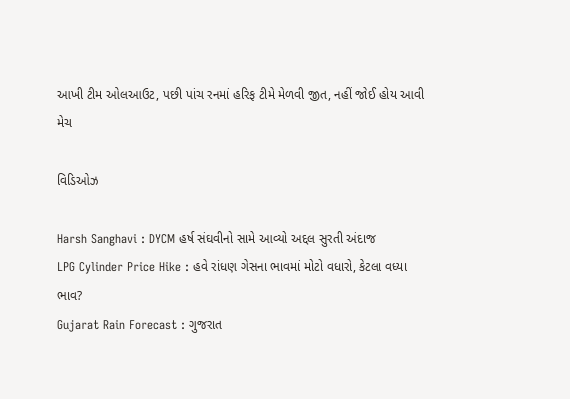આખી ટીમ ઓલઆઉટ, પછી પાંચ રનમાં હરિફ ટીમે મેળવી જીત, નહીં જોઈ હોય આવી મેચ

વિડિઓઝ

Harsh Sanghavi : DYCM હર્ષ સંઘવીનો સામે આવ્યો અદ્દલ સુરતી અંદાજ
LPG Cylinder Price Hike : હવે રાંધણ ગેસના ભાવમાં મોટો વધારો, કેટલા વધ્યા ભાવ?
Gujarat Rain Forecast : ગુજરાત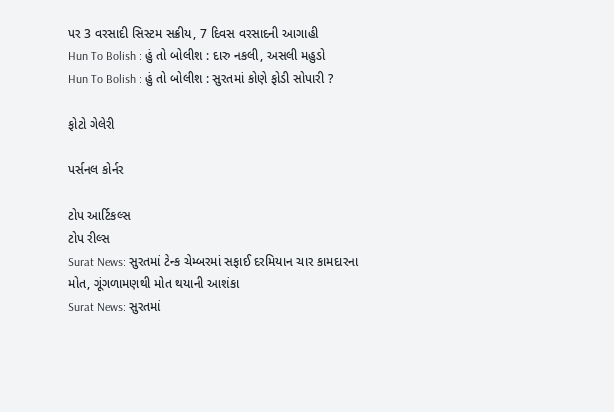પર 3 વરસાદી સિસ્ટમ સક્રીય, 7 દિવસ વરસાદની આગાહી
Hun To Bolish : હું તો બોલીશ : દારુ નકલી, અસલી મહુડો
Hun To Bolish : હું તો બોલીશ : સુરતમાં કોણે ફોડી સોપારી ?

ફોટો ગેલેરી

પર્સનલ કોર્નર

ટોપ આર્ટિકલ્સ
ટોપ રીલ્સ
Surat News: સુરતમાં ટેન્ક ચેમ્બરમાં સફાઈ દરમિયાન ચાર કામદારના મોત, ગૂંગળામણથી મોત થયાની આશંકા
Surat News: સુરતમાં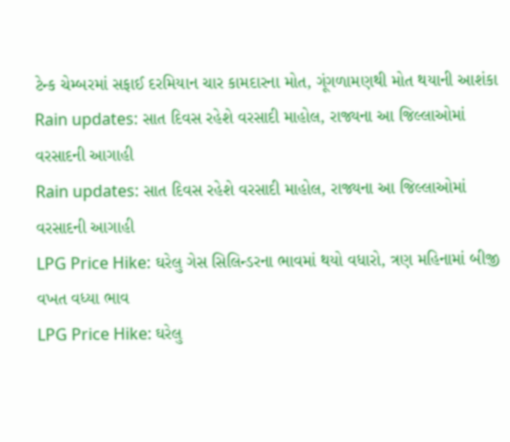ટેન્ક ચેમ્બરમાં સફાઈ દરમિયાન ચાર કામદારના મોત, ગૂંગળામણથી મોત થયાની આશંકા
Rain updates: સાત દિવસ રહેશે વરસાદી માહોલ, રાજ્યના આ જિલ્લાઓમાં વરસાદની આગાહી
Rain updates: સાત દિવસ રહેશે વરસાદી માહોલ, રાજ્યના આ જિલ્લાઓમાં વરસાદની આગાહી
LPG Price Hike: ઘરેલુ ગેસ સિલિન્ડરના ભાવમાં થયો વધારો, ત્રણ મહિનામાં બીજી વખત વધ્યા ભાવ
LPG Price Hike: ઘરેલુ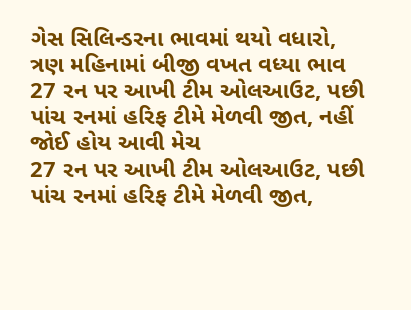ગેસ સિલિન્ડરના ભાવમાં થયો વધારો, ત્રણ મહિનામાં બીજી વખત વધ્યા ભાવ
27 રન પર આખી ટીમ ઓલઆઉટ, પછી પાંચ રનમાં હરિફ ટીમે મેળવી જીત, નહીં જોઈ હોય આવી મેચ
27 રન પર આખી ટીમ ઓલઆઉટ, પછી પાંચ રનમાં હરિફ ટીમે મેળવી જીત,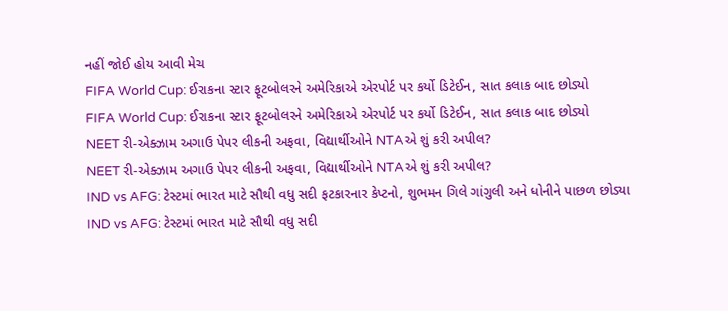નહીં જોઈ હોય આવી મેચ
FIFA World Cup: ઈરાકના સ્ટાર ફૂટબોલરને અમેરિકાએ એરપોર્ટ પર કર્યો ડિટેઈન, સાત કલાક બાદ છોડ્યો
FIFA World Cup: ઈરાકના સ્ટાર ફૂટબોલરને અમેરિકાએ એરપોર્ટ પર કર્યો ડિટેઈન, સાત કલાક બાદ છોડ્યો
NEET રી-એક્ઝામ અગાઉ પેપર લીકની અફવા, વિદ્યાર્થીઓને NTAએ શું કરી અપીલ?
NEET રી-એક્ઝામ અગાઉ પેપર લીકની અફવા, વિદ્યાર્થીઓને NTAએ શું કરી અપીલ?
IND vs AFG: ટેસ્ટમાં ભારત માટે સૌથી વધુ સદી ફટકારનાર કેપ્ટનો, શુભમન ગિલે ગાંગુલી અને ધોનીને પાછળ છોડ્યા
IND vs AFG: ટેસ્ટમાં ભારત માટે સૌથી વધુ સદી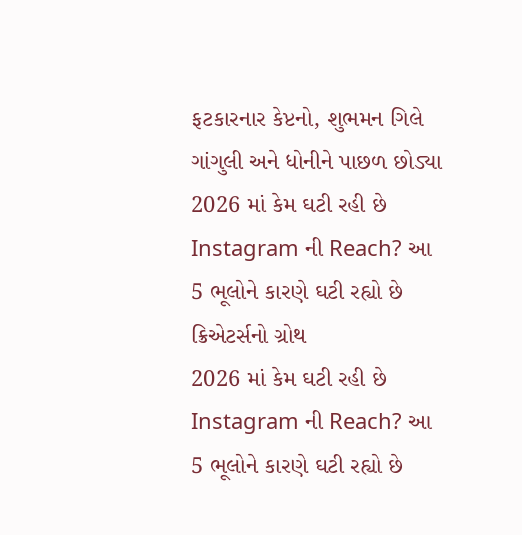ફટકારનાર કેપ્ટનો, શુભમન ગિલે ગાંગુલી અને ધોનીને પાછળ છોડ્યા
2026 માં કેમ ઘટી રહી છે Instagram ની Reach? આ 5 ભૂલોને કારણે ઘટી રહ્યો છે ક્રિએટર્સનો ગ્રોથ
2026 માં કેમ ઘટી રહી છે Instagram ની Reach? આ 5 ભૂલોને કારણે ઘટી રહ્યો છે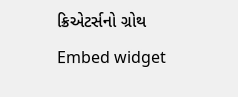ક્રિએટર્સનો ગ્રોથ
Embed widget